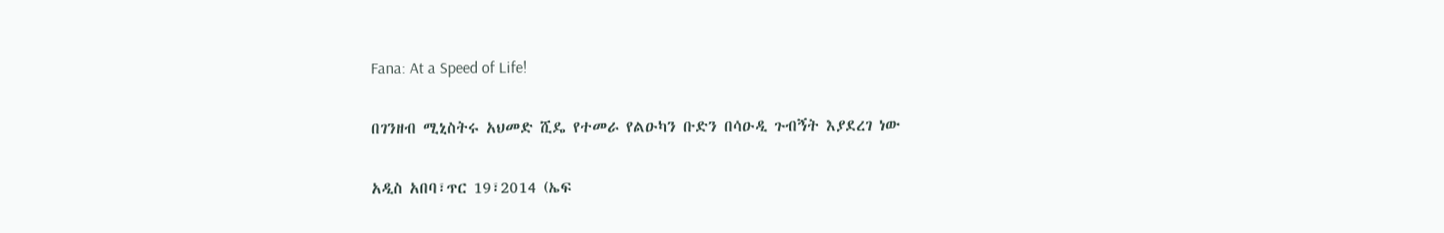Fana: At a Speed of Life!

በገንዘብ ሚኒስትሩ አህመድ ሺዴ የተመራ የልዑካን ቡድን በሳዑዲ ጉብኝት እያደረገ ነው

አዲስ አበባ፣ጥር 19፣2014 (ኤፍ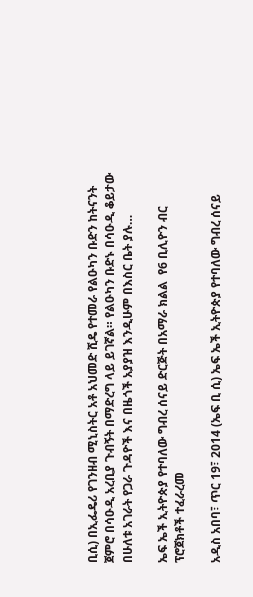ቢሲ) በኢፌዴሪ የገንዘብ ሚኒስትር አቶ አህመድ ሺዴ የተመራ የልዑካን ቡድን ከትናንት ጀምሮ በሳዑዲ አረቢያ ጉብኝት በማድረግ ላይ ይገኛል። የልዑካን ቡድኑ በሳዑዲ ቆይታው በሁለቱ አገራት የጋራ ጉዳዮች እና በዜጎች አያያዝ እንዲሁም በእስር ቤት ያሉ…

ኤፍ ኤች ኢትዮጵያ የተባለው ግብረ ሰናይ ድርጅት በአማራ ክልል  የ6 ቢሊዮን ብር ፕሮጀክቶች ተፈራረመ

አዲስ አበባ፣ ጥር 19፣ 2014 (ኤፍ ቢ ሲ) ኤፍ ኤች ኢትዮጵያ የተባለው ግብረ ሰናይ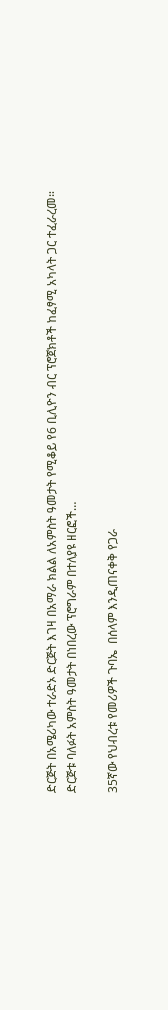ድርጅት በአሜሪካው ተራድኦ ድርጅት እገዛ በአማራ ክልል ለአምስት ዓመታት የሚቆይ የ6 ቢሊዮን ብር ፕሮጀክቶች ከፈፃሚ አካላት ጋር ተፈራረመ። ድርጅቱ ባለፉት አምስት ዓመታት በነበረው ፕሮግራም በተለያዩ ዘርፎች…

35ኛው የህብረቱ የመሪዎች ጉባኤ  በሰላም እንዲጠናቀቅ የጋራ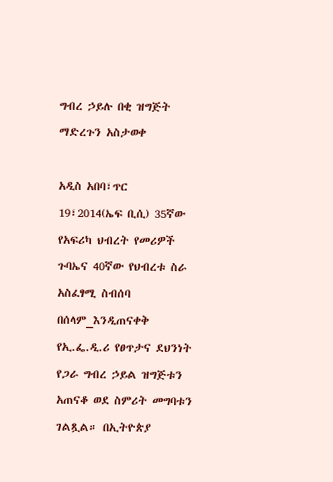ግብረ ኃይሉ በቂ ዝግጅት ማድረጉን አስታወቀ

አዲስ አበባ፣ጥር 19፣2014(ኤፍ ቢሲ) 35ኛው የአፍሪካ ህብረት የመሪዎች ጉባኤና 40ኛው የህብረቱ ስራ አስፈፃሚ ስብሰባ በሰላም_እንዲጠናቀቅ የኢ.ፌ.ዲ.ሪ የፀጥታና ደህንነት የጋራ ግብረ ኃይል ዝግጅቱን አጠናቆ ወደ ስምሪት መግባቱን ገልጿል። በኢትዮጵያ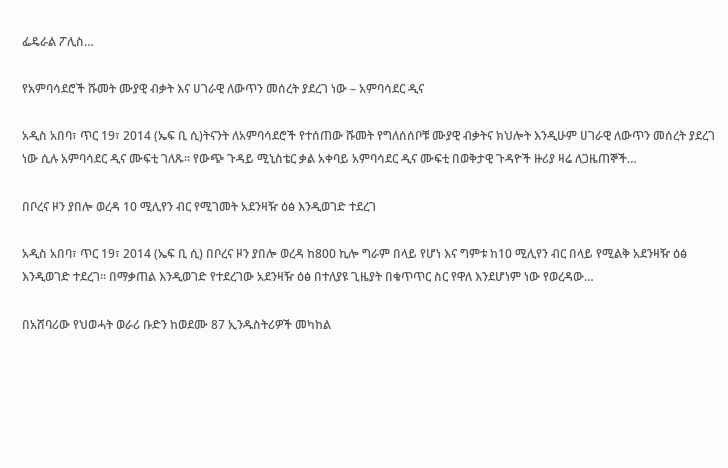ፌዴራል ፖሊስ…

የአምባሳደሮች ሹመት ሙያዊ ብቃት እና ሀገራዊ ለውጥን መሰረት ያደረገ ነው – አምባሳደር ዲና

አዲስ አበባ፣ ጥር 19፣ 2014 (ኤፍ ቢ ሲ)ትናንት ለአምባሳደሮች የተሰጠው ሹመት የግለሰሰቦቹ ሙያዊ ብቃትና ክህሎት እንዲሁም ሀገራዊ ለውጥን መሰረት ያደረገ ነው ሲሉ አምባሳደር ዲና ሙፍቲ ገለጹ። የውጭ ጉዳይ ሚኒስቴር ቃል አቀባይ አምባሳደር ዲና ሙፍቲ በወቅታዊ ጉዳዮች ዙሪያ ዛሬ ለጋዜጠኞች…

በቦረና ዞን ያበሎ ወረዳ 10 ሚሊየን ብር የሚገመት አደንዛዥ ዕፅ እንዲወገድ ተደረገ

አዲስ አበባ፣ ጥር 19፣ 2014 (ኤፍ ቢ ሲ) በቦረና ዞን ያበሎ ወረዳ ከ800 ኪሎ ግራም በላይ የሆነ እና ግምቱ ከ10 ሚሊየን ብር በላይ የሚልቅ አደንዛዥ ዕፅ እንዲወገድ ተደረገ፡፡ በማቃጠል እንዲወገድ የተደረገው አደንዛዥ ዕፅ በተለያዩ ጊዜያት በቁጥጥር ስር የዋለ እንደሆነም ነው የወረዳው…

በአሸባሪው የህወሓት ወራሪ ቡድን ከወደሙ 87 ኢንዱስትሪዎች መካከል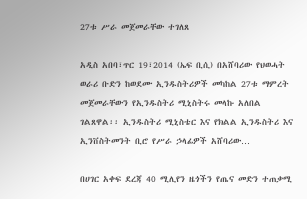27ቱ ሥራ መጀመራቸው ተገለጸ

አዲስ አበባ፣ጥር 19፣2014 (ኤፍ ቢሲ) በአሸባሪው የህወሓት ወራሪ ቡድን ከወደሙ ኢንዱስትሪዎች መካከል 27ቱ ማምረት መጀመራቸውን የኢንዱስትሪ ሚኒስትሩ መላኩ አለበል ገልጸዋል፡፡ ኢንዱስትሪ ሚኒስቴር እና የክልል ኢንዱስትሪ እና ኢንቨስትመንት ቢሮ የሥራ ኃላፊዎች አሸባሪው…

በሀገር አቀፍ ደረጃ 40 ሚሊየን ዜጎችን የጤና መድን ተጠቃሚ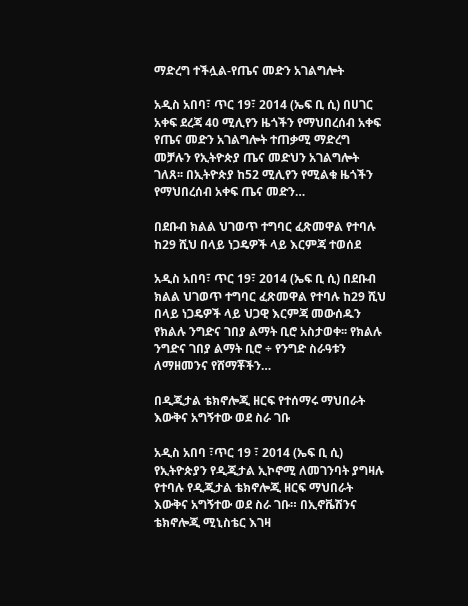ማድረግ ተችሏል-የጤና መድን አገልግሎት

አዲስ አበባ፣ ጥር 19፣ 2014 (ኤፍ ቢ ሲ) በሀገር አቀፍ ደረጃ 40 ሚሊየን ዜጎችን የማህበረሰብ አቀፍ የጤና መድን አገልግሎት ተጠቃሚ ማድረግ መቻሉን የኢትዮጵያ ጤና መድህን አገልግሎት ገለጸ፡፡ በኢትዮጵያ ከ52 ሚሊየን የሚልቁ ዜጎችን የማህበረሰብ አቀፍ ጤና መድን…

በደቡብ ክልል ህገወጥ ተግባር ፈጽመዋል የተባሉ ከ29 ሺህ በላይ ነጋዴዎች ላይ እርምጃ ተወሰደ

አዲስ አበባ፣ ጥር 19፣ 2014 (ኤፍ ቢ ሲ) በደቡብ ክልል ህገወጥ ተግባር ፈጽመዋል የተባሉ ከ29 ሺህ በላይ ነጋዴዎች ላይ ህጋዊ እርምጃ መውሰዱን የክልሉ ንግድና ገበያ ልማት ቢሮ አስታወቀ፡፡ የክልሉ ንግድና ገበያ ልማት ቢሮ ÷ የንግድ ስራዓቱን ለማዘመንና የሸማቾችን…

በዲጂታል ቴክኖሎጂ ዘርፍ የተሰማሩ ማህበራት እውቅና አግኝተው ወደ ስራ ገቡ

አዲስ አበባ ፣ጥር 19 ፣ 2014 (ኤፍ ቢ ሲ) የኢትዮጵያን የዲጂታል ኢኮኖሚ ለመገንባት ያግዛሉ የተባሉ የዲጂታል ቴክኖሎጂ ዘርፍ ማህበራት እውቅና አግኝተው ወደ ስራ ገቡ። በኢኖቬሽንና ቴክኖሎጂ ሚኒስቴር እገዛ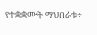የተቋቋሙት ማህበራቱ÷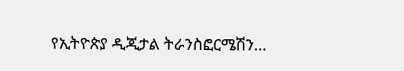የኢትዮጵያ ዲጂታል ትራንስፎርሜሽን…